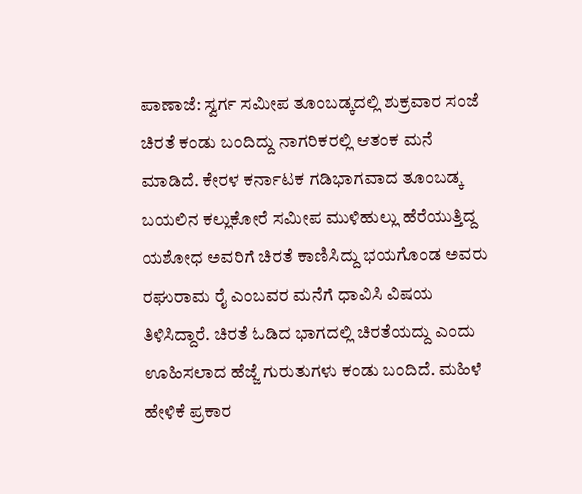ಪಾಣಾಜೆ: ಸ್ವರ್ಗ ಸಮೀಪ ತೂಂಬಡ್ಕದಲ್ಲಿ ಶುಕ್ರವಾರ ಸಂಜೆ ಚಿರತೆ ಕಂಡು ಬಂದಿದ್ದು ನಾಗರಿಕರಲ್ಲಿ ಆತಂಕ ಮನೆ ಮಾಡಿದೆ. ಕೇರಳ ಕರ್ನಾಟಕ ಗಡಿಭಾಗವಾದ ತೂಂಬಡ್ಕ ಬಯಲಿನ ಕಲ್ಲುಕೋರೆ ಸಮೀಪ ಮುಳಿಹುಲ್ಲು ಹೆರೆಯುತ್ತಿದ್ದ ಯಶೋಧ ಅವರಿಗೆ ಚಿರತೆ ಕಾಣಿಸಿದ್ದು ಭಯಗೊಂಡ ಅವರು ರಘುರಾಮ ರೈ ಎಂಬವರ ಮನೆಗೆ ಧಾವಿಸಿ ವಿಷಯ ತಿಳಿಸಿದ್ದಾರೆ. ಚಿರತೆ ಓಡಿದ ಭಾಗದಲ್ಲಿ ಚಿರತೆಯದ್ದು ಎಂದು ಊಹಿಸಲಾದ ಹೆಜ್ಜೆ ಗುರುತುಗಳು ಕಂಡು ಬಂದಿದೆ. ಮಹಿಳೆ ಹೇಳಿಕೆ ಪ್ರಕಾರ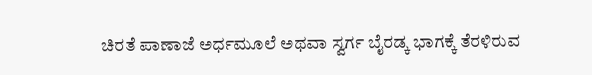ಚಿರತೆ ಪಾಣಾಜೆ ಅರ್ಧಮೂಲೆ ಅಥವಾ ಸ್ವರ್ಗ ಬೈರಡ್ಕ ಭಾಗಕ್ಕೆ ತೆರಳಿರುವ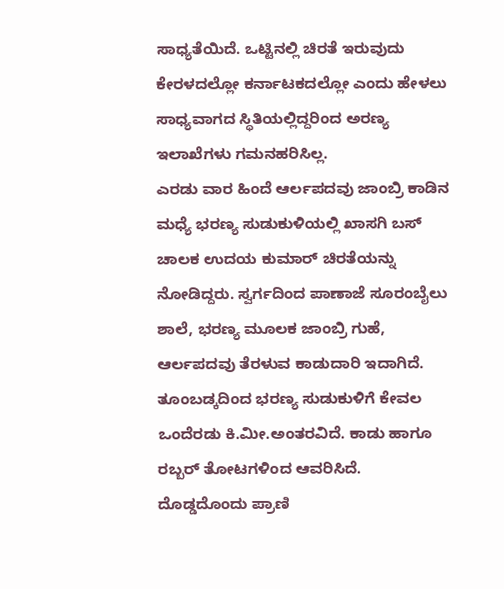ಸಾಧ್ಯತೆಯಿದೆ. ಒಟ್ಟಿನಲ್ಲಿ ಚಿರತೆ ಇರುವುದು ಕೇರಳದಲ್ಲೋ ಕರ್ನಾಟಕದಲ್ಲೋ ಎಂದು ಹೇಳಲು ಸಾಧ್ಯವಾಗದ ಸ್ಥಿತಿಯಲ್ಲಿದ್ದರಿಂದ ಅರಣ್ಯ ಇಲಾಖೆಗಳು ಗಮನಹರಿಸಿಲ್ಲ.
ಎರಡು ವಾರ ಹಿಂದೆ ಆರ್ಲಪದವು ಜಾಂಬ್ರಿ ಕಾಡಿನ ಮಧ್ಯೆ ಭರಣ್ಯ ಸುಡುಕುಳಿಯಲ್ಲಿ ಖಾಸಗಿ ಬಸ್ ಚಾಲಕ ಉದಯ ಕುಮಾರ್ ಚಿರತೆಯನ್ನು ನೋಡಿದ್ದರು. ಸ್ವರ್ಗದಿಂದ ಪಾಣಾಜೆ ಸೂರಂಬೈಲು ಶಾಲೆ, ಭರಣ್ಯ ಮೂಲಕ ಜಾಂಬ್ರಿ ಗುಹೆ, ಆರ್ಲಪದವು ತೆರಳುವ ಕಾಡುದಾರಿ ಇದಾಗಿದೆ. ತೂಂಬಡ್ಕದಿಂದ ಭರಣ್ಯ ಸುಡುಕುಳಿಗೆ ಕೇವಲ ಒಂದೆರಡು ಕಿ.ಮೀ.ಅಂತರವಿದೆ. ಕಾಡು ಹಾಗೂ ರಬ್ಬರ್ ತೋಟಗಳಿಂದ ಆವರಿಸಿದೆ.
ದೊಡ್ಡದೊಂದು ಪ್ರಾಣಿ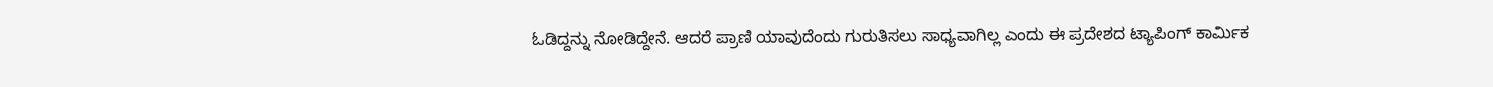ಓಡಿದ್ದನ್ನು ನೋಡಿದ್ದೇನೆ. ಆದರೆ ಪ್ರಾಣಿ ಯಾವುದೆಂದು ಗುರುತಿಸಲು ಸಾಧ್ಯವಾಗಿಲ್ಲ ಎಂದು ಈ ಪ್ರದೇಶದ ಟ್ಯಾಪಿಂಗ್ ಕಾರ್ಮಿಕ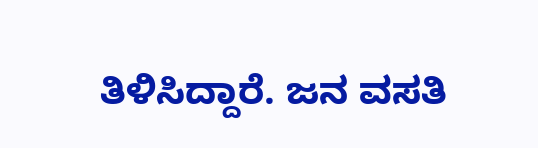ತಿಳಿಸಿದ್ದಾರೆ. ಜನ ವಸತಿ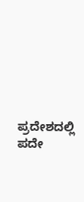ಪ್ರದೇಶದಲ್ಲಿ ಪದೇ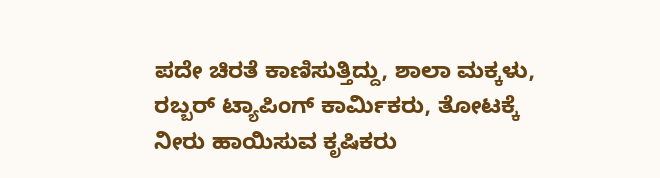ಪದೇ ಚಿರತೆ ಕಾಣಿಸುತ್ತಿದ್ದು, ಶಾಲಾ ಮಕ್ಕಳು, ರಬ್ಬರ್ ಟ್ಯಾಪಿಂಗ್ ಕಾರ್ಮಿಕರು, ತೋಟಕ್ಕೆ ನೀರು ಹಾಯಿಸುವ ಕೃಷಿಕರು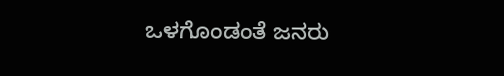ಒಳಗೊಂಡಂತೆ ಜನರು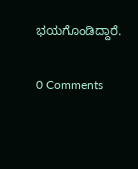ಭಯಗೊಂಡಿದ್ದಾರೆ.


0 Comments